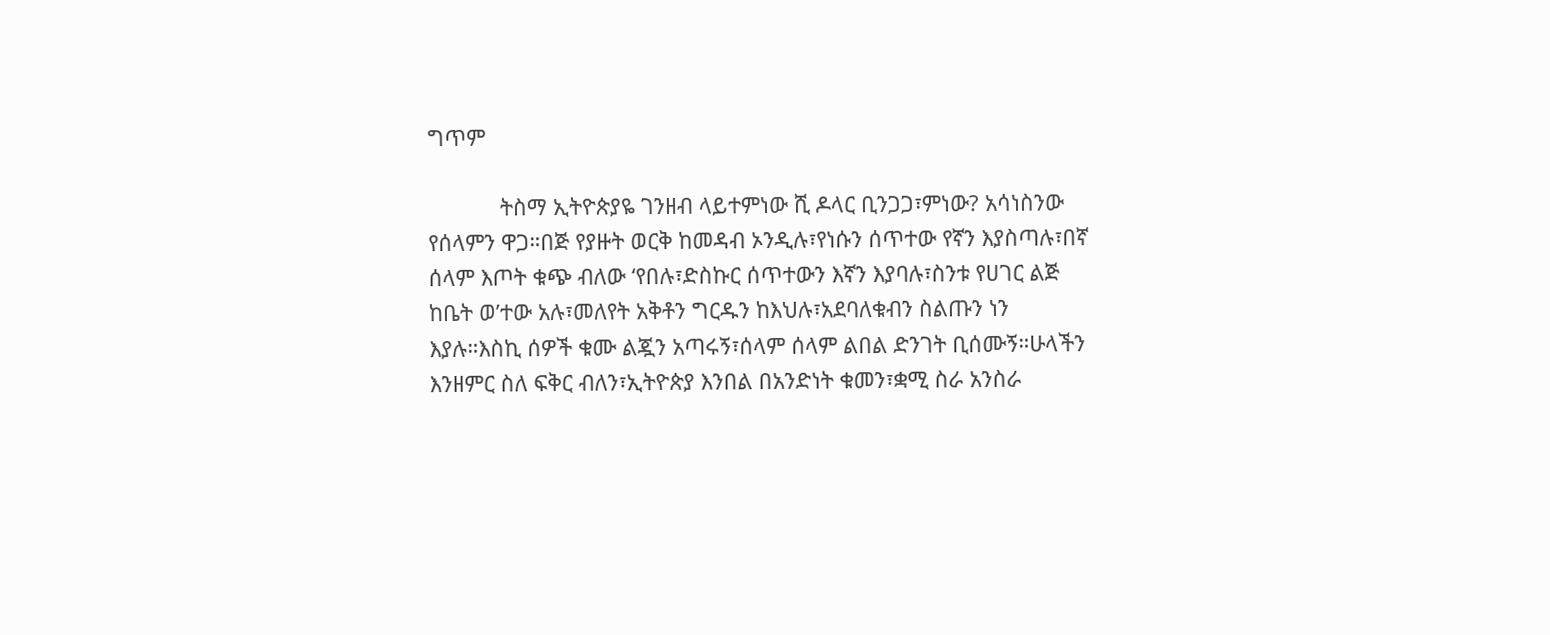ግጥም

            ትስማ ኢትዮጵያዬ ገንዘብ ላይተምነው ሺ ዶላር ቢንጋጋ፣ምነው? አሳነስንው የሰላምን ዋጋ።በጅ የያዙት ወርቅ ከመዳብ ኦንዲሉ፣የነሱን ሰጥተው የኛን እያስጣሉ፣በኛ ሰላም እጦት ቁጭ ብለው ‘የበሉ፣ድስኩር ሰጥተውን እኛን እያባሉ፣ስንቱ የሀገር ልጅ ከቤት ወ’ተው አሉ፣መለየት አቅቶን ግርዱን ከእህሉ፣አደባለቁብን ስልጡን ነን እያሉ።እስኪ ሰዎች ቁሙ ልጇን አጣሩኝ፣ሰላም ሰላም ልበል ድንገት ቢሰሙኝ።ሁላችን እንዘምር ስለ ፍቅር ብለን፣ኢትዮጵያ እንበል በአንድነት ቁመን፣ቋሚ ስራ አንስራ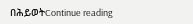በሕይወትContinue reading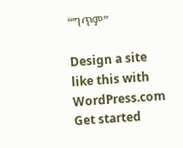“ግጥም”

Design a site like this with WordPress.com
Get started